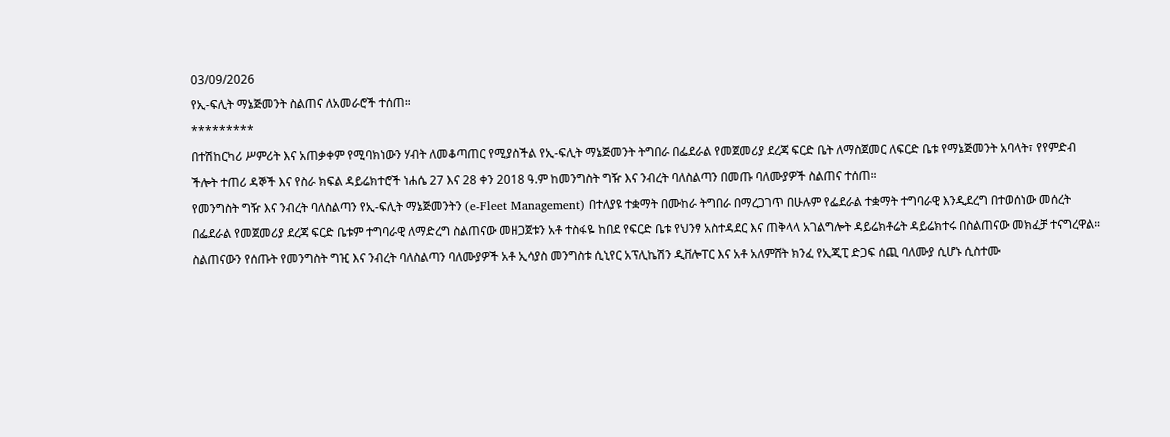03/09/2026
የኢ-ፍሊት ማኔጅመንት ስልጠና ለአመራሮች ተሰጠ።
*********
በተሽከርካሪ ሥምሪት እና አጠቃቀም የሚባክነውን ሃብት ለመቆጣጠር የሚያስችል የኢ-ፍሊት ማኔጅመንት ትግበራ በፌደራል የመጀመሪያ ደረጃ ፍርድ ቤት ለማስጀመር ለፍርድ ቤቱ የማኔጅመንት አባላት፣ የየምድብ ችሎት ተጠሪ ዳኞች እና የስራ ክፍል ዳይሬክተሮች ነሐሴ 27 እና 28 ቀን 2018 ዓ.ም ከመንግስት ግዥ እና ንብረት ባለስልጣን በመጡ ባለሙያዎች ስልጠና ተሰጠ።
የመንግስት ግዥ እና ንብረት ባለስልጣን የኢ-ፍሊት ማኔጅመንትን (e-Fleet Management) በተለያዩ ተቋማት በሙከራ ትግበራ በማረጋገጥ በሁሉም የፌደራል ተቋማት ተግባራዊ እንዲደረግ በተወሰነው መሰረት በፌደራል የመጀመሪያ ደረጃ ፍርድ ቤቱም ተግባራዊ ለማድረግ ስልጠናው መዘጋጀቱን አቶ ተስፋዬ ከበደ የፍርድ ቤቱ የህንፃ አስተዳደር እና ጠቅላላ አገልግሎት ዳይሬክቶሬት ዳይሬክተሩ በስልጠናው መክፈቻ ተናግረዋል።
ስልጠናውን የሰጡት የመንግስት ግዢ እና ንብረት ባለስልጣን ባለሙያዎች አቶ ኢሳያስ መንግስቱ ሲኒየር አፕሊኬሽን ዲቨሎፐር እና አቶ አለምሸት ክንፈ የኢጂፒ ድጋፍ ሰጪ ባለሙያ ሲሆኑ ሲስተሙ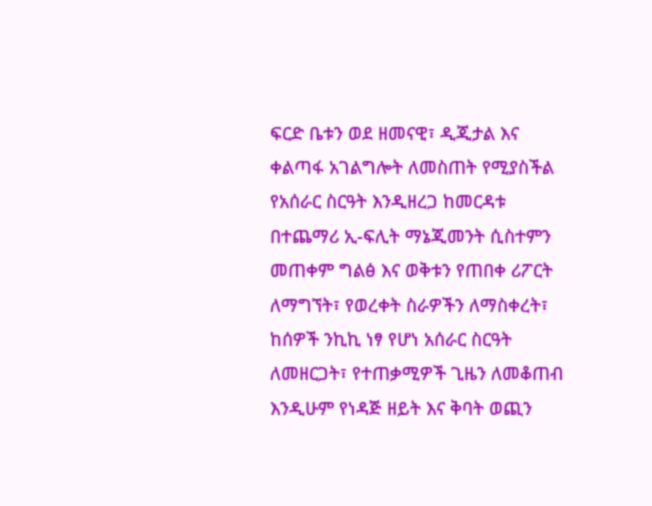ፍርድ ቤቱን ወደ ዘመናዊ፣ ዲጂታል እና ቀልጣፋ አገልግሎት ለመስጠት የሚያስችል የአሰራር ስርዓት እንዲዘረጋ ከመርዳቱ በተጨማሪ ኢ-ፍሊት ማኔጂመንት ሲስተምን መጠቀም ግልፅ እና ወቅቱን የጠበቀ ሪፖርት ለማግኘት፣ የወረቀት ስራዎችን ለማስቀረት፣ ከሰዎች ንኪኪ ነፃ የሆነ አሰራር ስርዓት ለመዘርጋት፣ የተጠቃሚዎች ጊዜን ለመቆጠብ እንዲሁም የነዳጅ ዘይት እና ቅባት ወጪን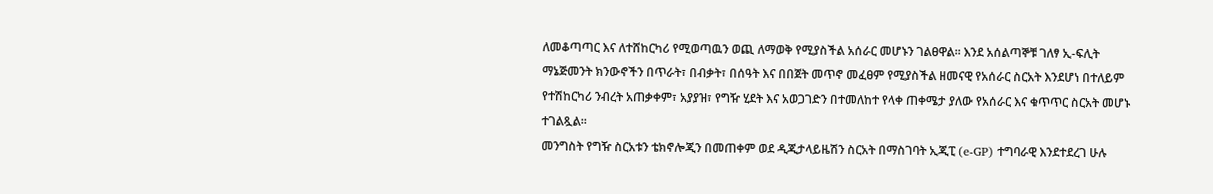ለመቆጣጣር እና ለተሸከርካሪ የሚወጣዉን ወጪ ለማወቅ የሚያስችል አሰራር መሆኑን ገልፀዋል፡፡ እንደ አሰልጣኞቹ ገለፃ ኢ-ፍሊት ማኔጅመንት ክንውኖችን በጥራት፣ በብቃት፣ በሰዓት እና በበጀት መጥኖ መፈፀም የሚያስችል ዘመናዊ የአሰራር ስርአት እንደሆነ በተለይም የተሽከርካሪ ንብረት አጠቃቀም፣ አያያዝ፣ የግዥ ሂደት እና አወጋገድን በተመለከተ የላቀ ጠቀሜታ ያለው የአሰራር እና ቁጥጥር ስርአት መሆኑ ተገልጿል።
መንግስት የግዥ ስርአቱን ቴክኖሎጂን በመጠቀም ወደ ዲጂታላይዜሽን ስርአት በማስገባት ኢጂፒ (e-GP) ተግባራዊ እንደተደረገ ሁሉ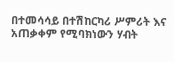በተመሳሳይ በተሽከርካሪ ሥምሪት እና አጠቃቀም የሚባክነውን ሃብት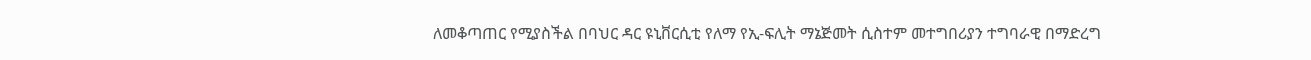ለመቆጣጠር የሚያስችል በባህር ዳር ዩኒቨርሲቲ የለማ የኢ-ፍሊት ማኔጅመት ሲስተም መተግበሪያን ተግባራዊ በማድረግ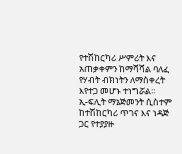የተሽከርካሪ ሥምሪት እና አጠቃቀምን ከማሻሻል ባለፈ የሃብት ብክነትን ለማስቀረት እየተጋ መሆኑ ተነግሯል።
ኢ-ፍሊት ማኔጅመንት ሲስተም ከተሽከርካሪ ጥገና እና ነዳጅ ጋር የተያያዙ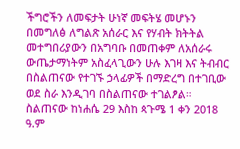ችግሮችን ለመፍታት ሁነኛ መፍትሄ መሆኑን በመግለፅ ለግልጽ አሰራር እና የሃብት ክትትል መተግበሪያውን በአግባቡ በመጠቀም ለአሰራሩ ውጤታማነትም አስፈላጊውን ሁሉ እገዛ እና ትብብር በስልጠናው የተገኙ ኃላፊዎች በማድረግ በተገቢው ወደ ስራ እንዲገባ በስልጠናው ተገልፆል።
ስልጠናው ከነሐሴ 29 እስከ ጳጉሜ 1 ቀን 2018 ዓ.ም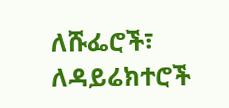ለሹፌሮች፣ ለዳይሬክተሮች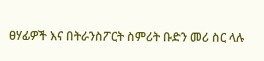ፀሃፊዎች እና በትራንስፖርት ስምሪት ቡድን መሪ ስር ላሉ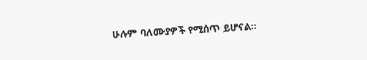ሁሉም ባለሙያዎች የሚሰጥ ይሆናል።